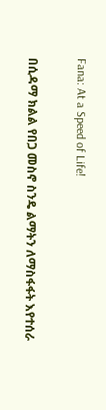Fana: At a Speed of Life!

በሲዳማ ክልል የበጋ መስኖ ስንዴ ልማትን ለማስፋፋት እየተሰራ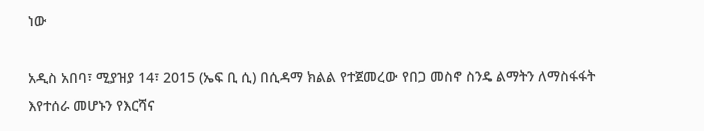ነው

አዲስ አበባ፣ ሚያዝያ 14፣ 2015 (ኤፍ ቢ ሲ) በሲዳማ ክልል የተጀመረው የበጋ መስኖ ስንዴ ልማትን ለማስፋፋት እየተሰራ መሆኑን የእርሻና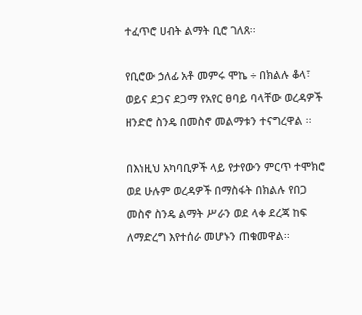ተፈጥሮ ሀብት ልማት ቢሮ ገለጸ፡፡

የቢሮው ኃለፊ አቶ መምሩ ሞኬ ÷ በክልሉ ቆላ፣ ወይና ደጋና ደጋማ የአየር ፀባይ ባላቸው ወረዳዎች ዘንድሮ ስንዴ በመስኖ መልማቱን ተናግረዋል ፡፡

በእነዚህ አካባቢዎች ላይ የታየውን ምርጥ ተሞክሮ ወደ ሁሉም ወረዳዎች በማስፋት በክልሉ የበጋ መስኖ ስንዴ ልማት ሥራን ወደ ላቀ ደረጃ ከፍ ለማድረግ እየተሰራ መሆኑን ጠቁመዋል፡፡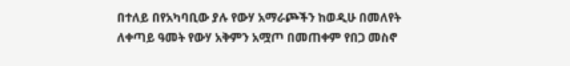በተለይ በየአካባቢው ያሉ የውሃ አማራጮችን ከወዲሁ በመለየት ለቀጣይ ዓመት የውሃ አቅምን አሟጦ በመጠቀም የበጋ መስኖ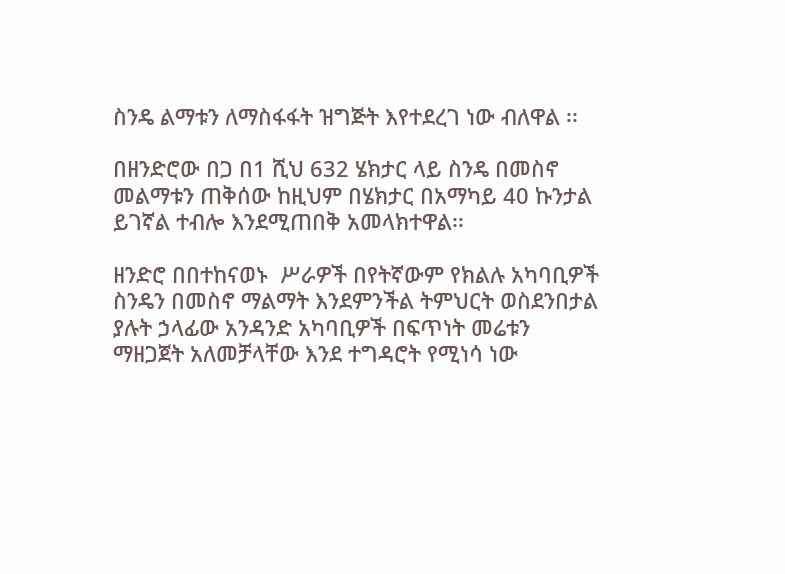ስንዴ ልማቱን ለማስፋፋት ዝግጅት እየተደረገ ነው ብለዋል ፡፡

በዘንድሮው በጋ በ1 ሺህ 632 ሄክታር ላይ ስንዴ በመስኖ መልማቱን ጠቅሰው ከዚህም በሄክታር በአማካይ 40 ኩንታል ይገኛል ተብሎ እንደሚጠበቅ አመላክተዋል፡፡

ዘንድሮ በበተከናወኑ  ሥራዎች በየትኛውም የክልሉ አካባቢዎች ስንዴን በመስኖ ማልማት እንደምንችል ትምህርት ወስደንበታል ያሉት ኃላፊው አንዳንድ አካባቢዎች በፍጥነት መሬቱን ማዘጋጀት አለመቻላቸው እንደ ተግዳሮት የሚነሳ ነው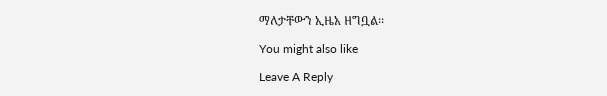ማለታቸውን ኢዜአ ዘግቧል፡፡

You might also like

Leave A Reply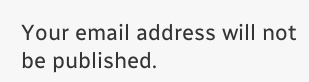Your email address will not be published.